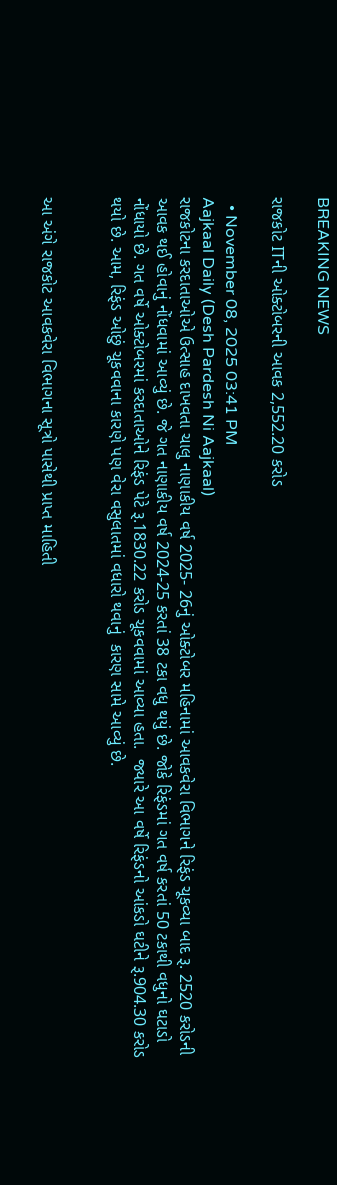BREAKING NEWS

રાજકોટ ITની ઓક્ટોબરની આવક 2,552.20 કરોડ

  • November 08, 2025 03:41 PM
Aajkaal Daily (Desh Pardesh Ni Aajkaal)
રાજકોટના કરદાતાઓએ ઉત્સાહ દાખવતા ચાલુ નાણાકીય વર્ષ 2025- 26નું ઓક્ટોબર મહિનામાં આવકવેરા વિભાગને રિફંડ ચૂકવ્યા બાદ રૂ. 2520 કરોડની આવક થઈ હોવાનું નોંધવામાં આવ્યું છે. જે ગત નાણાકીય વર્ષ 2024-25 કરતાં 38 ટકા વધુ થયું છે. જોકે રિફંડમાં ગત વર્ષ કરતાં 50 ટકાથી વધુનો ઘટાડો નોંધાયો છે. ગત વર્ષે ઓક્ટોબરમાં કરદાતાઓને રિફંડ પેટે રૂ.1830.22 કરોડ ચૂકવવામાં આવ્યા હતા.  જ્યારે આ વર્ષે રિફંડનો આંકડો ઘટીને રૂ.904.30 કરોડ થયો છે. આમ, રિફંડ ઓછું ચૂકવવાના કારણે પણ વેરા વસુલાતમાં વધારો થવાનું  કારણ સામે આવ્યું છે.


આ અંગે રાજકોટ આવકવેરા વિભાગના સૂત્રો પાસેથી પ્રાપ્ત માહિતી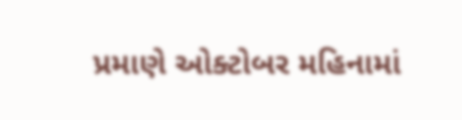પ્રમાણે ઓક્ટોબર મહિનામાં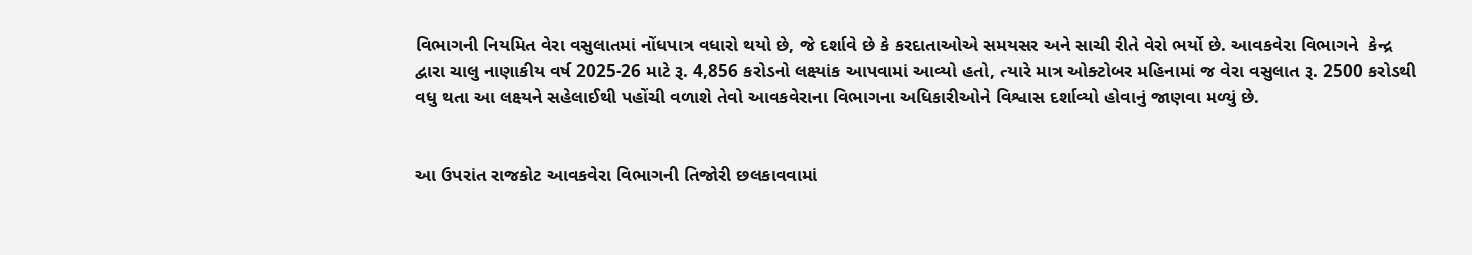વિભાગની નિયમિત વેરા વસુલાતમાં નોંધપાત્ર વધારો થયો છે, જે દર્શાવે છે કે કરદાતાઓએ સમયસર અને સાચી રીતે વેરો ભર્યો છે. આવકવેરા વિભાગને  કેન્દ્ર દ્વારા ચાલુ નાણાકીય વર્ષ 2025-26 માટે રૂ. 4,856 કરોડનો લક્ષ્યાંક આપવામાં આવ્યો હતો, ત્યારે માત્ર ઓક્ટોબર મહિનામાં જ વેરા વસુલાત રૂ. 2500 કરોડથી વધુ થતા આ લક્ષ્યને સહેલાઈથી પહોંચી વળાશે તેવો આવકવેરાના વિભાગના અધિકારીઓને વિશ્વાસ દર્શાવ્યો હોવાનું જાણવા મળ્યું છે.


આ ઉપરાંત રાજકોટ આવકવેરા વિભાગની તિજોરી છલકાવવામાં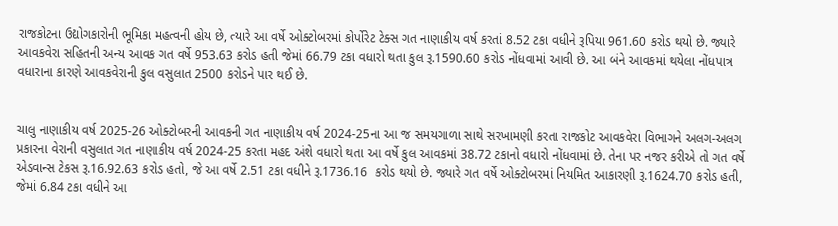રાજકોટના ઉદ્યોગકારોની ભૂમિકા મહત્વની હોય છે, ત્યારે આ વર્ષે ઓક્ટોબરમાં કોર્પોરેટ ટેક્સ ગત નાણાકીય વર્ષ કરતાં 8.52 ટકા વધીને રૂપિયા 961.60 કરોડ થયો છે. જ્યારે આવકવેરા સહિતની અન્ય આવક ગત વર્ષે 953.63 કરોડ હતી જેમાં 66.79 ટકા વધારો થતા કુલ રૂ.1590.60 કરોડ નોંધવામાં આવી છે. આ બંને આવકમાં થયેલા નોંધપાત્ર વધારાના કારણે આવકવેરાની કુલ વસુલાત 2500 કરોડને પાર થઈ છે.


ચાલુ નાણાકીય વર્ષ 2025-26 ઓક્ટોબરની આવકની ગત નાણાકીય વર્ષ 2024-25ના આ જ સમયગાળા સાથે સરખામણી કરતા રાજકોટ આવકવેરા વિભાગને અલગ-અલગ  પ્રકારના વેરાની વસુલાત ગત નાણાકીય વર્ષ 2024-25 કરતા મહદ અંશે વધારો થતા આ વર્ષે કુલ આવકમાં 38.72 ટકાનો વધારો નોંધવામાં છે. તેના પર નજર કરીએ તો ગત વર્ષે  એડવાન્સ ટેકસ રૂ.16.92.63 કરોડ હતો, જે આ વર્ષે 2.51 ટકા વધીને રૂ.1736.16  કરોડ થયો છે. જ્યારે ગત વર્ષે ઓક્ટોબરમાં નિયમિત આકારણી રૂ.1624.70 કરોડ હતી, જેમાં 6.84 ટકા વધીને આ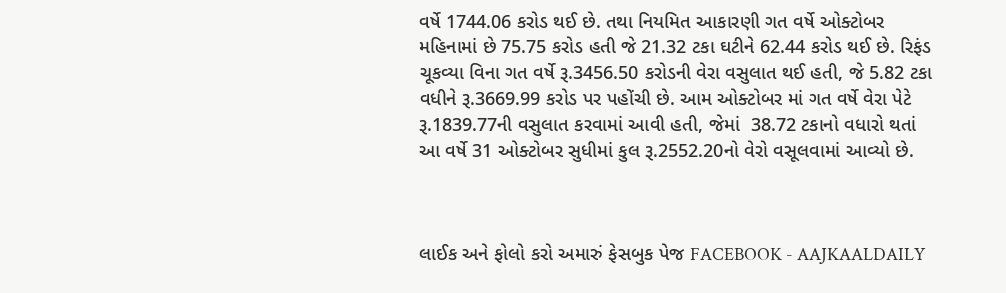વર્ષે 1744.06 કરોડ થઈ છે. તથા નિયમિત આકારણી ગત વર્ષે ઓક્ટોબર મહિનામાં છે 75.75 કરોડ હતી જે 21.32 ટકા ઘટીને 62.44 કરોડ થઈ છે. રિફંડ ચૂકવ્યા વિના ગત વર્ષે રૂ.3456.50 કરોડની વેરા વસુલાત થઈ હતી, જે 5.82 ટકા વધીને રૂ.3669.99 કરોડ પર પહોંચી છે. આમ ઓક્ટોબર માં ગત વર્ષે વેરા પેટે રૂ.1839.77ની વસુલાત કરવામાં આવી હતી, જેમાં  38.72 ટકાનો વધારો થતાં આ વર્ષે 31 ઓક્ટોબર સુધીમાં કુલ રૂ.2552.20નો વેરો વસૂલવામાં આવ્યો છે.



લાઈક અને ફોલો કરો અમારું ફેસબુક પેજ FACEBOOK - AAJKAALDAILY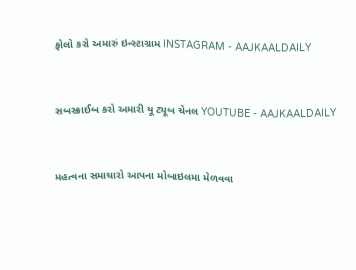ફોલો કરો અમારું ઇન્સ્ટાગ્રામ INSTAGRAM - AAJKAALDAILY


સબસ્ક્રાઈબ કરો અમારી યૂ ટ્યૂબ ચેનલ YOUTUBE - AAJKAALDAILY


મહત્વના સમાચારો આપના મોબાઇલમા મેળવવા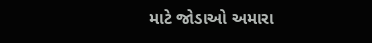માટે જોડાઓ અમારા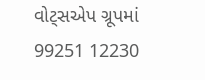વોટ્સએપ ગ્રૂપમાં  99251 12230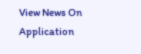View News On Application